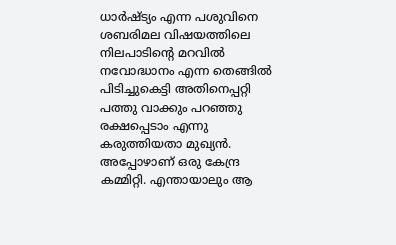ധാർഷ്ട്യം എന്ന പശുവിനെ ശബരിമല വിഷയത്തിലെ നിലപാടിന്റെ മറവിൽ നവോദ്ധാനം എന്ന തെങ്ങിൽ പിടിച്ചുകെട്ടി അതിനെപ്പറ്റി പത്തു വാക്കും പറഞ്ഞു രക്ഷപ്പെടാം എന്നു കരുത്തിയതാ മുഖ്യൻ. അപ്പോഴാണ് ഒരു കേന്ദ്ര കമ്മിറ്റി. എന്തായാലും ആ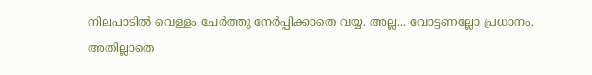നിലപാടിൽ വെള്ളം ചേർത്തു നേർപ്പിക്കാതെ വയ്യ. അല്ല... വോട്ടണല്ലോ പ്രധാനം. അതില്ലാതെ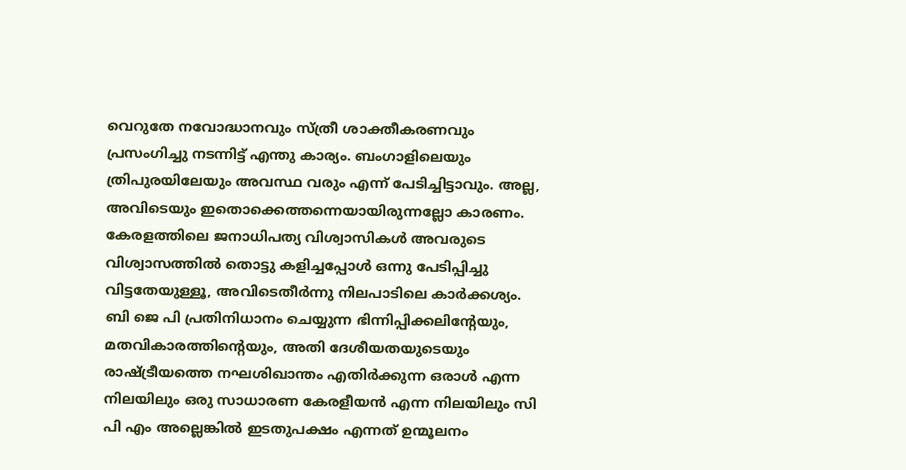വെറുതേ നവോദ്ധാനവും സ്ത്രീ ശാക്തീകരണവും പ്രസംഗിച്ചു നടന്നിട്ട് എന്തു കാര്യം. ബംഗാളിലെയും ത്രിപുരയിലേയും അവസ്ഥ വരും എന്ന് പേടിച്ചിട്ടാവും. അല്ല, അവിടെയും ഇതൊക്കെത്തന്നെയായിരുന്നല്ലോ കാരണം.
കേരളത്തിലെ ജനാധിപത്യ വിശ്വാസികൾ അവരുടെ വിശ്വാസത്തിൽ തൊട്ടു കളിച്ചപ്പോൾ ഒന്നു പേടിപ്പിച്ചു വിട്ടതേയുള്ളൂ, അവിടെതീർന്നു നിലപാടിലെ കാർക്കശ്യം.
ബി ജെ പി പ്രതിനിധാനം ചെയ്യുന്ന ഭിന്നിപ്പിക്കലിന്റേയും, മതവികാരത്തിന്റെയും, അതി ദേശീയതയുടെയും രാഷ്ട്രീയത്തെ നഘശിഖാന്തം എതിർക്കുന്ന ഒരാൾ എന്ന നിലയിലും ഒരു സാധാരണ കേരളീയൻ എന്ന നിലയിലും സി പി എം അല്ലെങ്കിൽ ഇടതുപക്ഷം എന്നത് ഉന്മൂലനം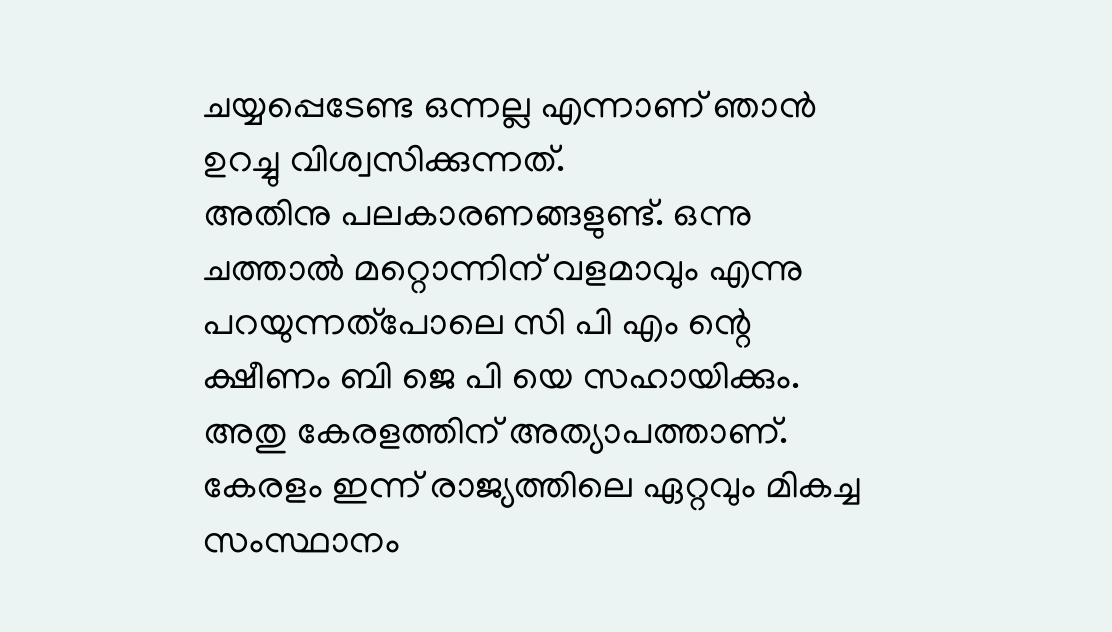ചയ്യപ്പെടേണ്ട ഒന്നല്ല എന്നാണ് ഞാൻ ഉറച്ചു വിശ്വസിക്കുന്നത്.
അതിനു പലകാരണങ്ങളുണ്ട്. ഒന്നു ചത്താൽ മറ്റൊന്നിന് വളമാവും എന്നു പറയുന്നത്പോലെ സി പി എം ന്റെ ക്ഷീണം ബി ജെ പി യെ സഹായിക്കും. അതു കേരളത്തിന് അത്യാപത്താണ്.
കേരളം ഇന്ന് രാജ്യത്തിലെ ഏറ്റവും മികച്ച സംസ്ഥാനം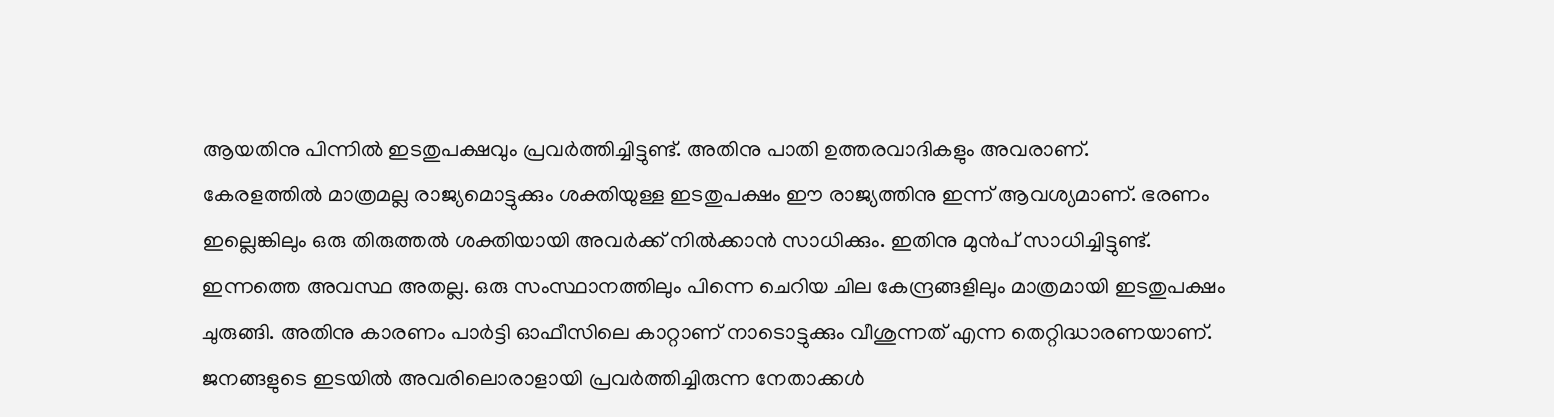ആയതിനു പിന്നിൽ ഇടതുപക്ഷവും പ്രവർത്തിച്ചിട്ടുണ്ട്. അതിനു പാതി ഉത്തരവാദികളും അവരാണ്.
കേരളത്തിൽ മാത്രമല്ല രാജ്യമൊട്ടുക്കും ശക്തിയുള്ള ഇടതുപക്ഷം ഈ രാജ്യത്തിനു ഇന്ന് ആവശ്യമാണ്. ഭരണം ഇല്ലെങ്കിലും ഒരു തിരുത്തൽ ശക്തിയായി അവർക്ക് നിൽക്കാൻ സാധിക്കും. ഇതിനു മുൻപ് സാധിച്ചിട്ടുണ്ട്.
ഇന്നത്തെ അവസ്ഥ അതല്ല. ഒരു സംസ്ഥാനത്തിലും പിന്നെ ചെറിയ ചില കേന്ദ്രങ്ങളിലും മാത്രമായി ഇടതുപക്ഷം ചുരുങ്ങി. അതിനു കാരണം പാർട്ടി ഓഫീസിലെ കാറ്റാണ് നാടൊട്ടുക്കും വീശുന്നത് എന്ന തെറ്റിദ്ധാരണയാണ്.
ജനങ്ങളുടെ ഇടയിൽ അവരിലൊരാളായി പ്രവർത്തിച്ചിരുന്ന നേതാക്കൾ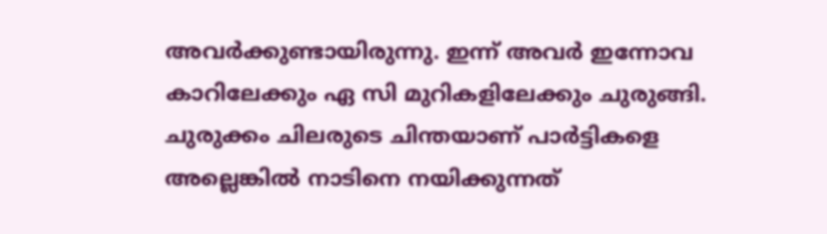അവർക്കുണ്ടായിരുന്നു. ഇന്ന് അവർ ഇന്നോവ കാറിലേക്കും ഏ സി മുറികളിലേക്കും ചുരുങ്ങി. ചുരുക്കം ചിലരുടെ ചിന്തയാണ് പാർട്ടികളെ അല്ലെങ്കിൽ നാടിനെ നയിക്കുന്നത്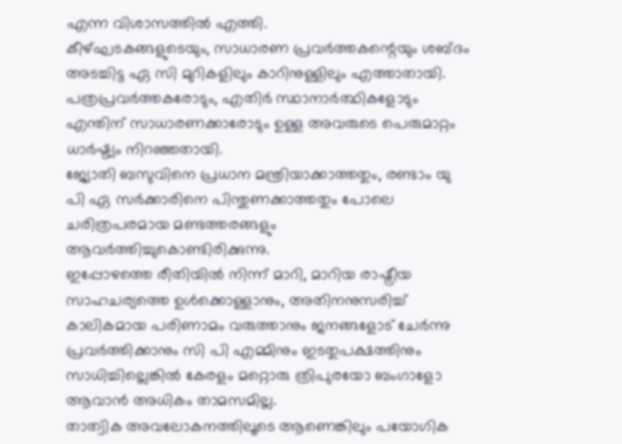എന്ന വിശാസത്തിൽ എത്തി.
കീഴ്ഘടകങ്ങളുടെയും, സാധാരണ പ്രവർത്തകന്റെയും ശബ്ദം അടച്ചിട്ട ഏ സി മുറികളിലും കാറിനുള്ളിലും എത്താതായി.
പത്രപ്രവർത്തകരോടും, എതിർ സ്ഥാനാർത്ഥികളോടും എന്തിന് സാധാരണക്കാരോടും ഉള്ള അവരുടെ പെരുമാറ്റം ധാർഷ്ട്യം നിറഞ്ഞതായി.
ജ്യോതി ബസുവിനെ പ്രധാന മന്ത്രിയാക്കാത്തതും, രണ്ടാം യു പി ഏ സർക്കാരിനെ പിന്തുണക്കാത്തതും പോലെ ചരിത്രപരമായ മണ്ടത്തരങ്ങളും ആവർത്തിച്ചുകൊണ്ടിരിക്കുന്നു.
ഇപ്പോഴത്തെ രീതിയിൽ നിന്ന് മാറി, മാറിയ രാഷ്ട്രീയ സാഹചര്യത്തെ ഉൾക്കൊള്ളാനും, അതിനനുസരിച്ച് കാലികമായ പരിണാമം വരുത്താനും ജനങ്ങളോട് ചേർന്നു പ്രവർത്തിക്കാനും സി പി എമ്മിനും ഇടതുപക്ഷത്തിനും സാധിച്ചില്ലെങ്കിൽ കേരളം മറ്റൊരു ത്രിപുരയോ ബംഗാളോ ആവാൻ അധികം താമസമില്ല.
താത്വിക അവലോകനത്തിലൂടെ ആണെങ്കിലും പയോഗിക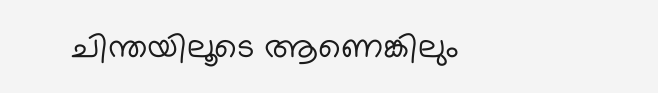ചിന്തയിലൂടെ ആണെങ്കിലും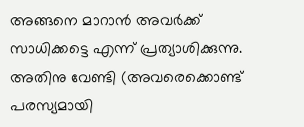അങ്ങനെ മാറാൻ അവർക്ക് സാധിക്കട്ടെ എന്ന് പ്രത്യാശിക്കുന്നു. അതിനു വേണ്ടി (അവരെക്കൊണ്ട് പരസ്യമായി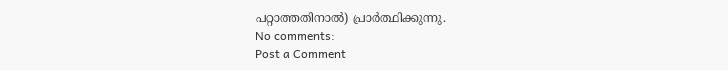പറ്റാത്തതിനാൽ) പ്രാർത്ഥിക്കുന്നു.
No comments:
Post a Comment